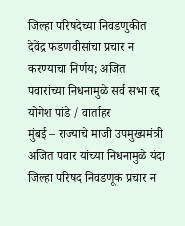जिल्हा परिषदेच्या निवडणुकीत देवेंद्र फडणवीसांचा प्रचार न करण्याचा निर्णय; अजित पवारांच्या निधनामुळे सर्व सभा रद्द
योगेश पांडे / वार्ताहर
मुंबई – राज्याचे माजी उपमुख्यमंत्री अजित पवार यांच्या निधनामुळे यंदा जिल्हा परिषद निवडणूक प्रचार न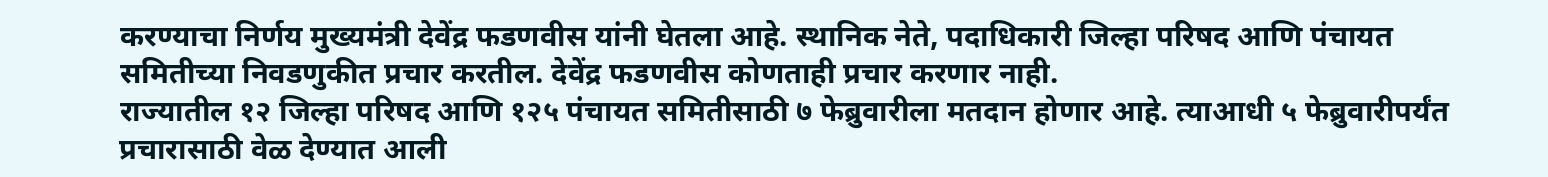करण्याचा निर्णय मुख्यमंत्री देवेंद्र फडणवीस यांनी घेतला आहे. स्थानिक नेते, पदाधिकारी जिल्हा परिषद आणि पंचायत समितीच्या निवडणुकीत प्रचार करतील. देवेंद्र फडणवीस कोणताही प्रचार करणार नाही.
राज्यातील १२ जिल्हा परिषद आणि १२५ पंचायत समितीसाठी ७ फेब्रुवारीला मतदान होणार आहे. त्याआधी ५ फेब्रुवारीपर्यंत प्रचारासाठी वेळ देण्यात आली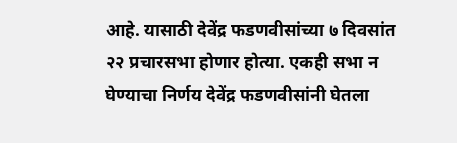आहे. यासाठी देवेंद्र फडणवीसांच्या ७ दिवसांत २२ प्रचारसभा होणार होत्या. एकही सभा न घेण्याचा निर्णय देवेंद्र फडणवीसांनी घेतला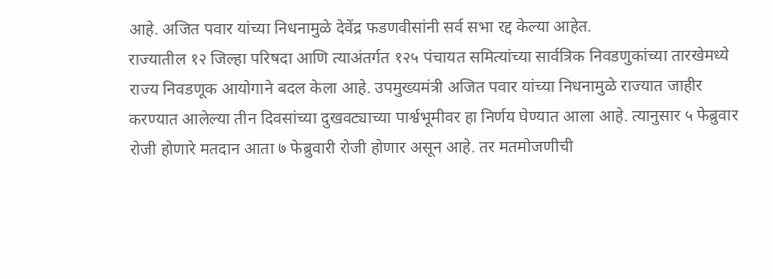आहे. अजित पवार यांच्या निधनामुळे देवेंद्र फडणवीसांनी सर्व सभा रद्द केल्या आहेत.
राज्यातील १२ जिल्हा परिषदा आणि त्याअंतर्गत १२५ पंचायत समित्यांच्या सार्वत्रिक निवडणुकांच्या तारखेमध्ये राज्य निवडणूक आयोगाने बदल केला आहे. उपमुख्यमंत्री अजित पवार यांच्या निधनामुळे राज्यात जाहीर करण्यात आलेल्या तीन दिवसांच्या दुखवट्याच्या पार्श्वभूमीवर हा निर्णय घेण्यात आला आहे. त्यानुसार ५ फेब्रुवार रोजी होणारे मतदान आता ७ फेब्रुवारी रोजी होणार असून आहे. तर मतमोजणीची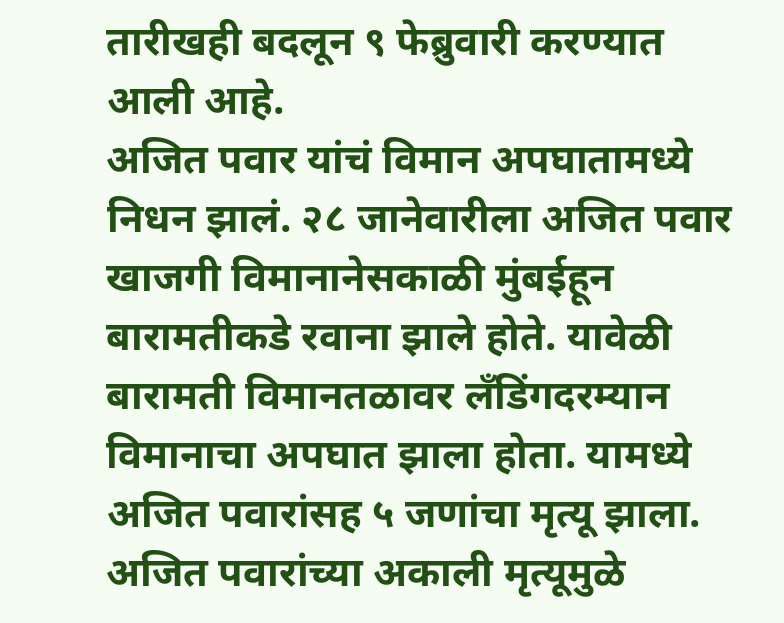तारीखही बदलून ९ फेब्रुवारी करण्यात आली आहे.
अजित पवार यांचं विमान अपघातामध्ये निधन झालं. २८ जानेवारीला अजित पवार खाजगी विमानानेसकाळी मुंबईहून बारामतीकडे रवाना झाले होते. यावेळी बारामती विमानतळावर लँडिंगदरम्यान विमानाचा अपघात झाला होता. यामध्ये अजित पवारांसह ५ जणांचा मृत्यू झाला. अजित पवारांच्या अकाली मृत्यूमुळे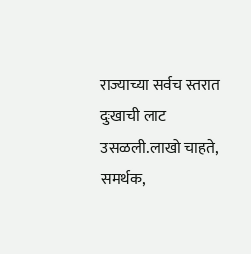राज्याच्या सर्वच स्तरात दुःखाची लाट उसळली.लाखो चाहते, समर्थक,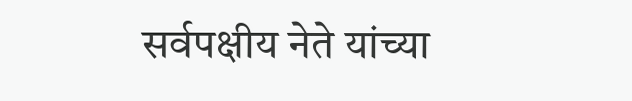सर्वपक्षीय नेते यांच्या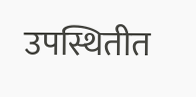उपस्थितीत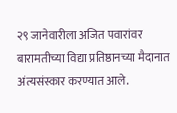२९ जानेवारीला अजित पवारांवर बारामतीच्या विद्या प्रतिष्ठानच्या मैदानात अंत्यसंस्कार करण्यात आले.